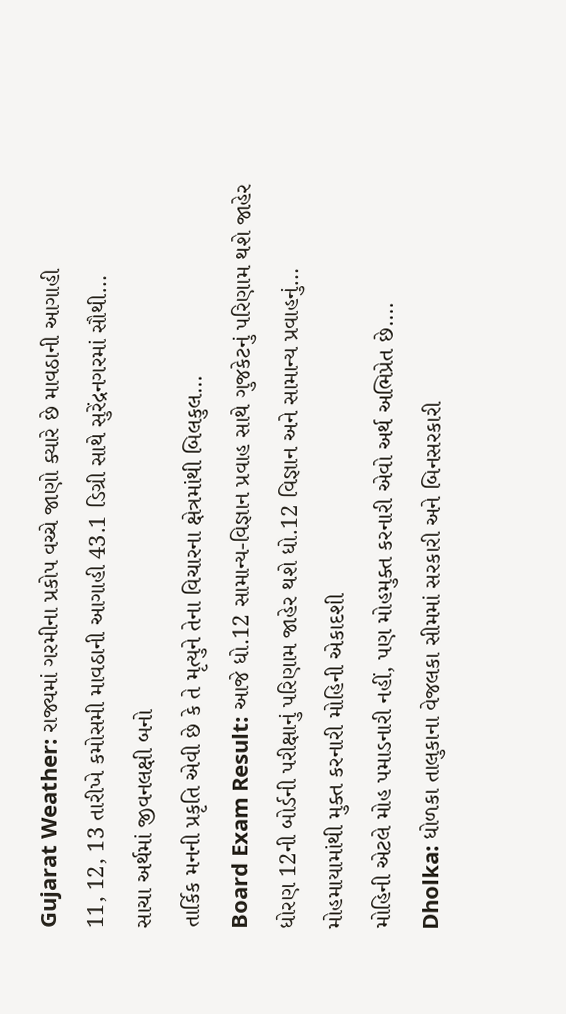Gujarat Weather: રાજ્યમાં ગરમીના પ્રકોપ વચ્ચે જાણો ક્યારે છે માવઠાની આગાહી
11, 12, 13 તારીખે કમોસમી માવઠાની આગાહી 43.1 ડિગ્રી સાથે સુરેંદ્રનગરમાં સૌથી…
સાચા અર્થમાં જીવનલક્ષી બનો
તાર્કિક મનની પ્રકૃતિ એવી છે કે તે મૃત્યુને તેના વિચારના ક્ષેત્રમાંથી બિલકુલ…
Board Exam Result: આજે ધો.12 સામાન્ય-વિજ્ઞાન પ્રવાહ સાથે ગુજકેટનું પરિણામ થશે જાહેર
ધોરણ 12ની બોર્ડની પરીક્ષાનું પરિણામ જાહેર થશે ધો.12 વિજ્ઞાન અને સામાન્ય પ્રવાહનું…
મોહમાયામાંથી મુક્ત કરનારી મોહિની એકાદશી
મોહિની એટલે મોહ પમાડનારી નહીં, પણ મોહમુક્ત કરનારી એવો અર્થ અભિપ્રેત છે.…
Dholka: ધોળકા તાલુકાના વેજલકા સીમમાં સરકારી અને બિનસરકારી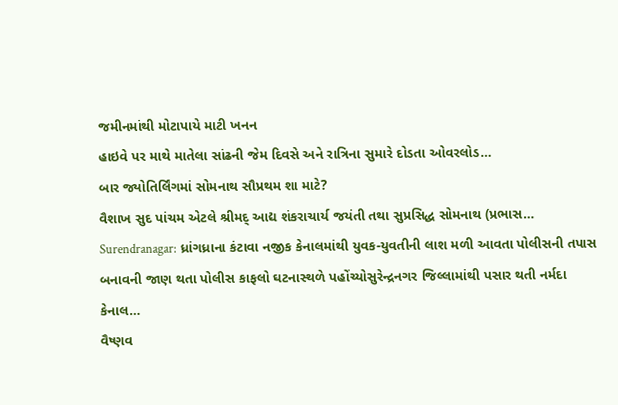જમીનમાંથી મોટાપાયે માટી ખનન
હાઇવે પર માથે માતેલા સાંઢની જેમ દિવસે અને રાત્રિના સુમારે દોડતા ઓવરલોડ…
બાર જ્યોતિર્લિંગમાં સોમનાથ સૌપ્રથમ શા માટે?
વૈશાખ સુદ પાંચમ એટલે શ્રીમદ્ આદ્ય શંકરાચાર્ય જયંતી તથા સુપ્રસિદ્ધ સોમનાથ (પ્રભાસ…
Surendranagar: ધ્રાંગધ્રાના કંટાવા નજીક કેનાલમાંથી યુવક-યુવતીની લાશ મળી આવતા પોલીસની તપાસ
બનાવની જાણ થતા પોલીસ કાફલો ઘટનાસ્થળે પહોંચ્યોસુરેન્દ્રનગર જિલ્લામાંથી પસાર થતી નર્મદા કેનાલ…
વૈષ્ણવ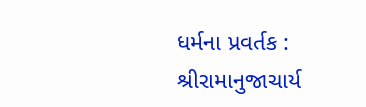ધર્મના પ્રવર્તક : શ્રીરામાનુજાચાર્ય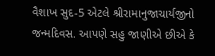વૈશાખ સુદ-5 એટલે શ્રીરામાનુજાચાર્યજીનો જન્મદિવસ. આપણે સહુ જાણીએ છીએ કે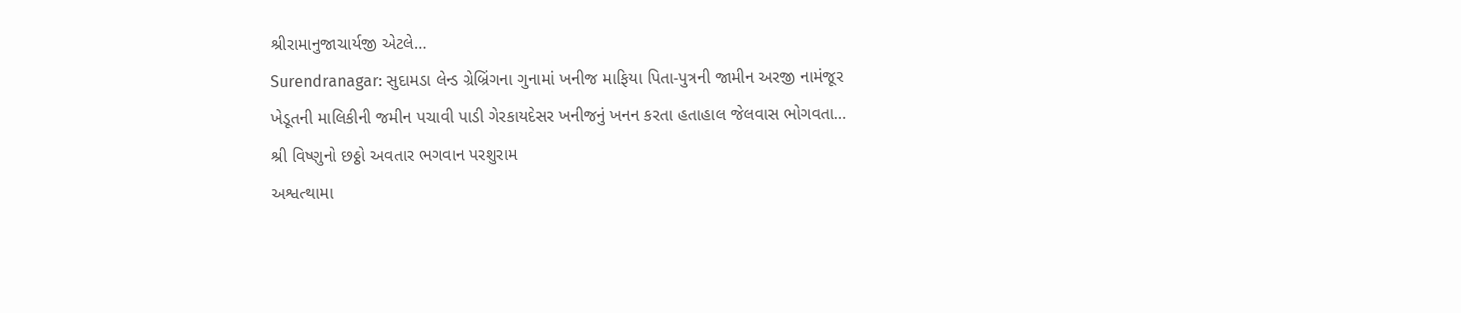શ્રીરામાનુજાચાર્યજી એટલે…
Surendranagar: સુદામડા લેન્ડ ગ્રેબ્રિંગના ગુનામાં ખનીજ માફિયા પિતા-પુત્રની જામીન અરજી નામંજૂર
ખેડૂતની માલિકીની જમીન પચાવી પાડી ગેરકાયદેસર ખનીજનું ખનન કરતા હતાહાલ જેલવાસ ભોગવતા…
શ્રી વિષ્ણુનો છઠ્ઠો અવતાર ભગવાન પરશુરામ
અશ્વત્થામા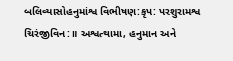બલિવ્યાસોહનુમાંશ્વ વિભીષણ:કૃપ: પરશુરામશ્વ ચિરંજીવિન:॥ અશ્વત્થામા, હનુમાન અને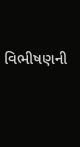વિભીષણની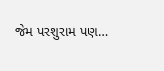જેમ પરશુરામ પણ…